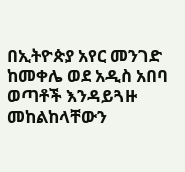በኢትዮጵያ አየር መንገድ ከመቀሌ ወደ አዲስ አበባ ወጣቶች እንዳይጓዙ መከልከላቸውን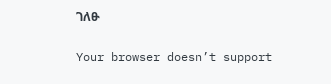ገለፁ

Your browser doesn’t support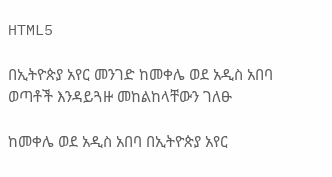HTML5

በኢትዮጵያ አየር መንገድ ከመቀሌ ወደ አዲስ አበባ ወጣቶች እንዳይጓዙ መከልከላቸውን ገለፁ

ከመቀሌ ወደ አዲስ አበባ በኢትዮጵያ አየር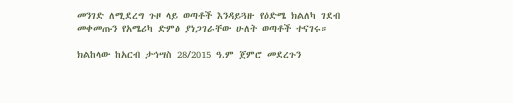መንገድ ለሚደረግ ጉዞ ላይ ወጣቶች እንዳይጓዙ የዕድሜ ክልለካ ገደብ መቀመጡን የአሜሪካ ድምፅ ያነጋገራቸው ሁለት ወጣቶች ተናገሩ።

ክልከላው ከአርብ ታኅሣስ 28/2015 ዓ.ም ጀምሮ መደረጉን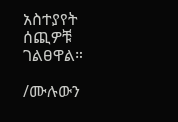አስተያየት ሰጪዎቹ ገልፀዋል።

/ሙሉውን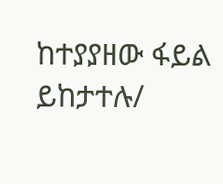ከተያያዘው ፋይል ይከታተሉ/